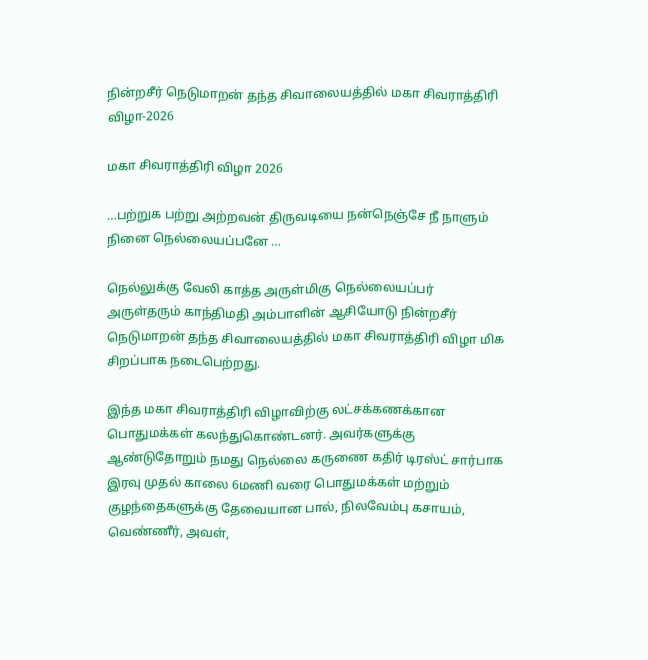நின்றசீர் நெடுமாறன் தந்த சிவாலையத்தில் மகா சிவராத்திரி விழா-2026

மகா சிவராத்திரி விழா 2026

…பற்றுக பற்று அற்றவன் திருவடியை நன்நெஞ்சே நீ நாளும் நினை நெல்லையப்பனே …

நெல்லுக்கு வேலி காத்த அருள்மிகு நெல்லையப்பர் அருள்தரும் காந்திமதி அம்பாளின் ஆசியோடு நின்றசீர் நெடுமாறன் தந்த சிவாலையத்தில் மகா சிவராத்திரி விழா மிக சிறப்பாக நடைபெற்றது.

இந்த மகா சிவராத்திரி விழாவிற்கு லட்சக்கணக்கான பொதுமக்கள் கலந்துகொண்டனர். அவர்களுக்கு ஆண்டுதோறும் நமது நெல்லை கருணை கதிர் டிரஸ்ட் சார்பாக இரவு முதல் காலை 6மணி வரை பொதுமக்கள் மற்றும் குழந்தைகளுக்கு தேவையான பால், நிலவேம்பு கசாயம், வெண்ணீர், அவள்,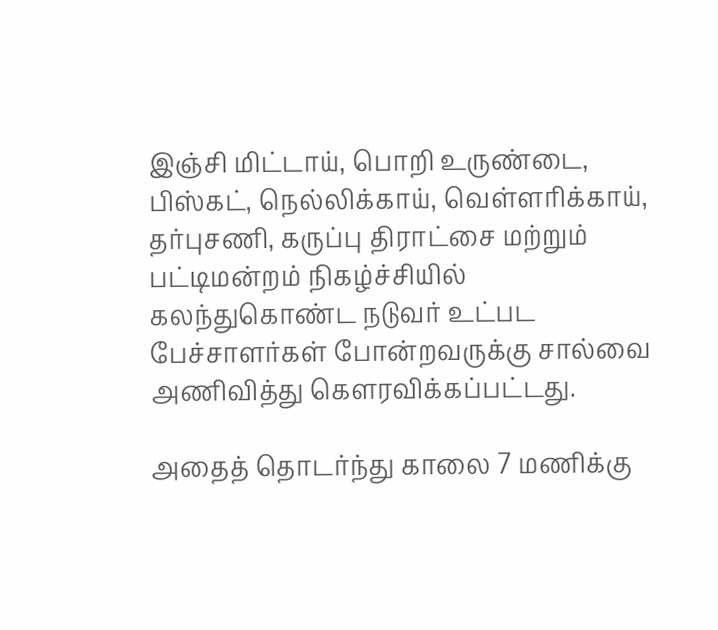இஞ்சி மிட்டாய், பொறி உருண்டை, பிஸ்கட், நெல்லிக்காய், வெள்ளரிக்காய், தர்புசணி, கருப்பு திராட்சை மற்றும் பட்டிமன்றம் நிகழ்ச்சியில் கலந்துகொண்ட நடுவர் உட்பட பேச்சாளர்கள் போன்றவருக்கு சால்வை அணிவித்து கௌரவிக்கப்பட்டது.

அதைத் தொடர்ந்து காலை 7 மணிக்கு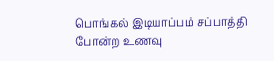பொங்கல் இடியாப்பம் சப்பாத்தி போன்ற உணவு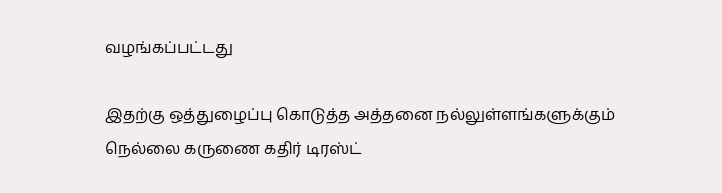வழங்கப்பட்டது

இதற்கு ஒத்துழைப்பு கொடுத்த அத்தனை நல்லுள்ளங்களுக்கும் நெல்லை கருணை கதிர் டிரஸ்ட்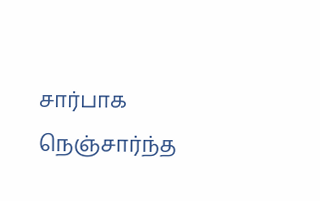சார்பாக நெஞ்சார்ந்த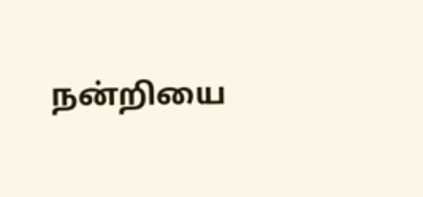நன்றியை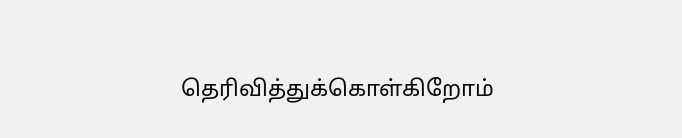தெரிவித்துக்கொள்கிறோம்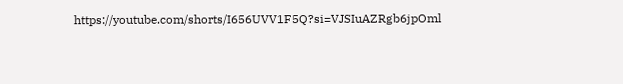https://youtube.com/shorts/I656UVV1F5Q?si=VJSIuAZRgb6jpOml